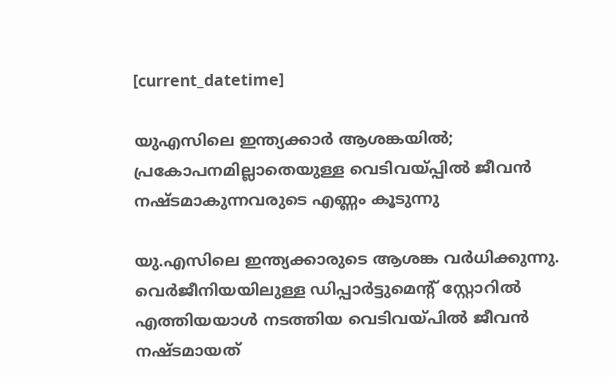[current_datetime]

യുഎസിലെ ഇന്ത്യക്കാര്‍ ആശങ്കയില്‍; പ്രകോപനമില്ലാതെയുള്ള വെടിവയ്പ്പില്‍ ജീവന്‍ നഷ്ടമാകുന്നവരുടെ എണ്ണം കൂടുന്നു

യു.എസിലെ ഇന്ത്യക്കാരുടെ ആശങ്ക വര്‍ധിക്കുന്നു. വെര്‍ജീനിയയിലുള്ള ഡിപ്പാര്‍ട്ടുമെന്റ് സ്റ്റോറില്‍ എത്തിയയാള്‍ നടത്തിയ വെടിവയ്പില്‍ ജീവന്‍ നഷ്ടമായത്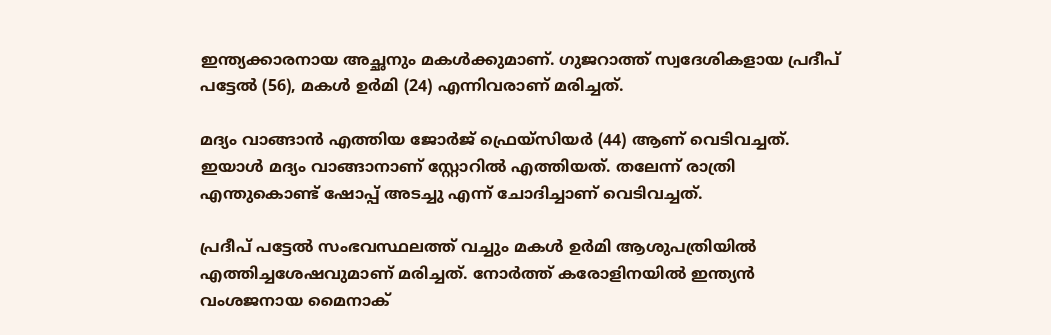ഇന്ത്യക്കാരനായ അച്ഛനും മകള്‍ക്കുമാണ്. ഗുജറാത്ത് സ്വദേശികളായ പ്രദീപ് പട്ടേല്‍ (56), മകള്‍ ഉര്‍മി (24) എന്നിവരാണ് മരിച്ചത്.

മദ്യം വാങ്ങാന്‍ എത്തിയ ജോര്‍ജ് ഫ്രെയ്സിയര്‍ (44) ആണ് വെടിവച്ചത്. ഇയാള്‍ മദ്യം വാങ്ങാനാണ് സ്റ്റോറില്‍ എത്തിയത്. തലേന്ന് രാത്രി എന്തുകൊണ്ട് ഷോപ്പ് അടച്ചു എന്ന് ചോദിച്ചാണ് വെടിവച്ചത്.

പ്രദീപ് പട്ടേല്‍ സംഭവസ്ഥലത്ത് വച്ചും മകള്‍ ഉര്‍മി ആശുപത്രിയില്‍ എത്തിച്ചശേഷവുമാണ് മരിച്ചത്. നോര്‍ത്ത് കരോളിനയില്‍ ഇന്ത്യന്‍ വംശജനായ മൈനാക്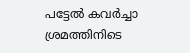പട്ടേല്‍ കവര്‍ച്ചാ ശ്രമത്തിനിടെ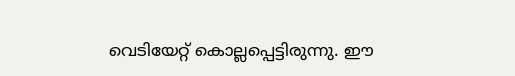വെടിയേറ്റ് കൊല്ലപ്പെട്ടിരുന്നു. ഈ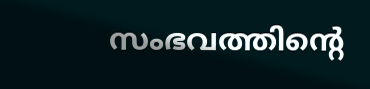സംഭവത്തിന്റെ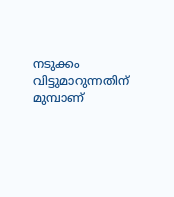നടുക്കം വിട്ടുമാറുന്നതിന് മുമ്പാണ്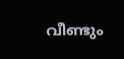വീണ്ടും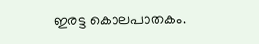ഇരട്ട കൊലപാതകം.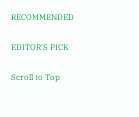RECOMMENDED

EDITOR'S PICK

Scroll to Top